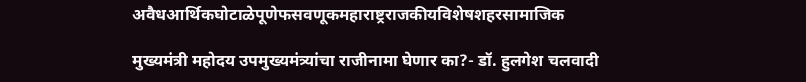अवैधआर्थिकघोटाळेपूणेफसवणूकमहाराष्ट्रराजकीयविशेषशहरसामाजिक

मुख्यमंत्री महोदय उपमुख्यमंत्र्यांचा राजीनामा घेणार का?- डॉ. हुलगेश चलवादी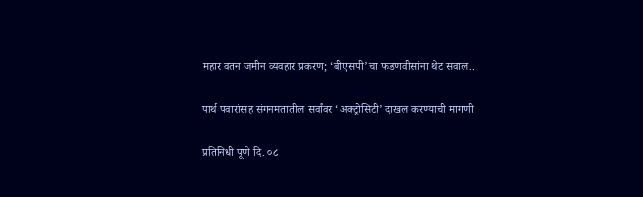महार वतन जमीन व्यवहार प्रकरण; ‘बीएसपी’चा फडणवीसांना थेट सवाल..

पार्थ पवारांसह संगनमतातील सर्वांवर ‘अक्ट्रोसिटी’ दाखल करण्याची मागणी

प्रतिनिधी पूणे दि. ०८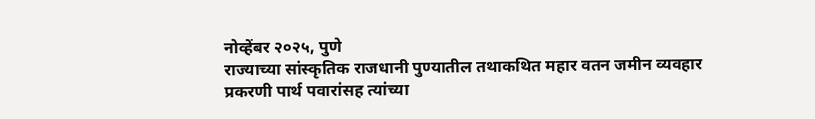नोव्हेंबर २०२५, पुणे
राज्याच्या सांस्कृतिक राजधानी पुण्यातील तथाकथित महार वतन जमीन व्यवहार प्रकरणी पार्थ पवारांसह त्यांच्या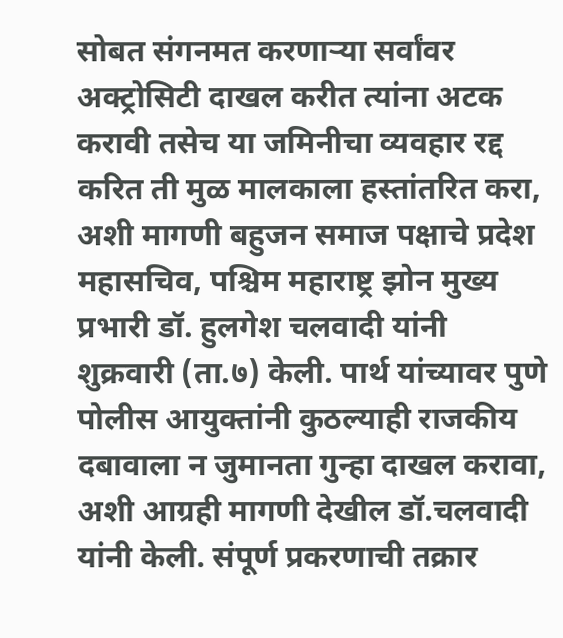सोबत संगनमत करणाऱ्या सर्वांवर अक्ट्रोसिटी दाखल करीत त्यांना अटक करावी तसेच या जमिनीचा व्यवहार रद्द करित ती मुळ मालकाला हस्तांतरित करा, अशी मागणी बहुजन समाज पक्षाचे प्रदेश महासचिव, पश्चिम महाराष्ट्र झोन मुख्य प्रभारी डॉ. हुलगेश चलवादी यांनी शुक्रवारी (ता.७) केली. पार्थ यांच्यावर पुणे पोलीस आयुक्तांनी कुठल्याही राजकीय दबावाला न जुमानता गुन्हा दाखल करावा, अशी आग्रही मागणी देखील डॉ.चलवादी यांनी केली. संपूर्ण प्रकरणाची तक्रार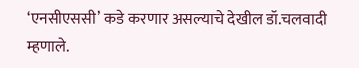‘एनसीएससी’ कडे करणार असल्याचे देखील डॉ.चलवादी म्हणाले.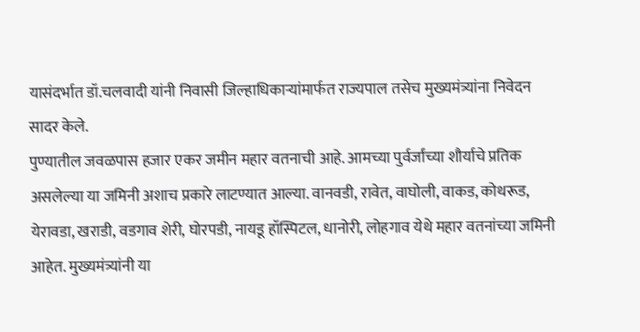यासंदर्भात डॉ.चलवादी यांनी निवासी जिल्हाधिकाऱ्यांमार्फत राज्यपाल तसेच मुख्यमंत्र्यांना निवेदन सादर केले.
पुण्यातील जवळपास हजार एकर जमीन महार वतनाची आहे. आमच्या पुर्वर्जांच्या शौर्याचे प्रतिक असलेल्या या जमिनी अशाच प्रकारे लाटण्यात आल्या. वानवडी, रावेत, वाघोली, वाकड, कोथरूड, येरावडा, खराडी, वडगाव शेरी, घोरपडी, नायडू हॉस्पिटल, धानोरी, लोहगाव येथे महार वतनांच्या जमिनी आहेत. मुख्यमंत्र्यांनी या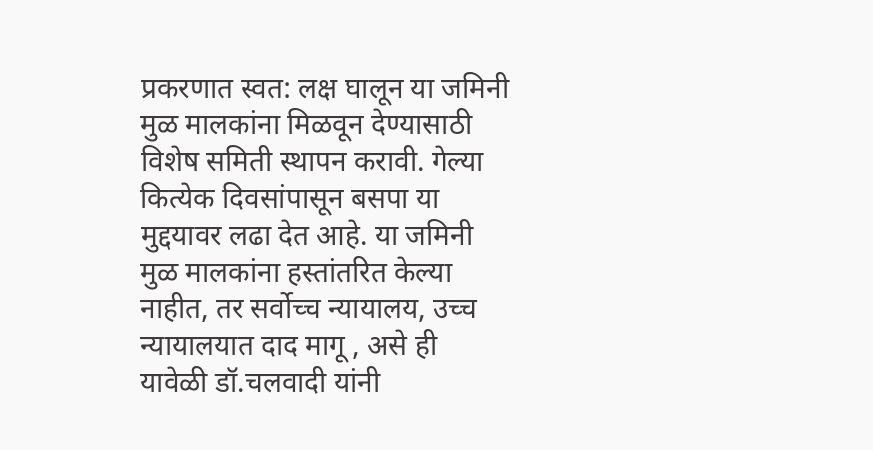प्रकरणात स्वत: लक्ष घालून या जमिनी मुळ मालकांना मिळवून देण्यासाठी विशेष समिती स्थापन करावी. गेल्या कित्येक दिवसांपासून बसपा या मुद्दयावर लढा देत आहे. या जमिनी मुळ मालकांना हस्तांतरित केल्या नाहीत, तर सर्वोच्च न्यायालय, उच्च न्यायालयात दाद मागू , असे ही यावेळी डॉ.चलवादी यांनी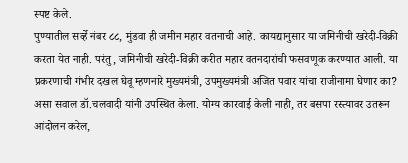स्पष्ट केले.
पुण्यातील सर्व्हे नंबर ८८, मुंडवा ही जमीन महार वतनाची आहे. कायद्यानुसार या जमिनीची खरेदी-विक्री करता येत नाही. परंतु, जमिनीची खरेदी-विक्री करीत महार वतनदारांची फसवणूक करण्यात आली. या प्रकरणाची गंभीर दखल घेवू म्हणनारे मुख्यमंत्री, उपमुख्यमंत्री अजित पवार यांचा राजीनामा घेणार का? असा सवाल डॉ.चलवादी यांनी उपस्थित केला. योग्य कारवाई केली नाही, तर बसपा रस्त्यावर उतरून आंदोलन करेल,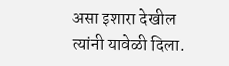असा इशारा देखील त्यांनी यावेळी दिला.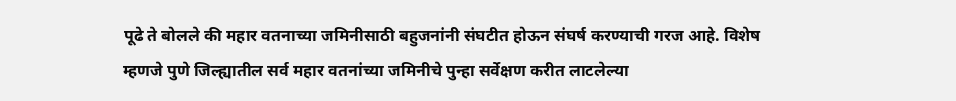पूढे ते बोलले की महार वतनाच्या जमिनीसाठी बहुजनांनी संघटीत होऊन संघर्ष करण्याची गरज आहे. विशेष म्हणजे पुणे जिल्ह्यातील सर्व महार वतनांच्या जमिनीचे पुन्हा सर्वेक्षण करीत लाटलेल्या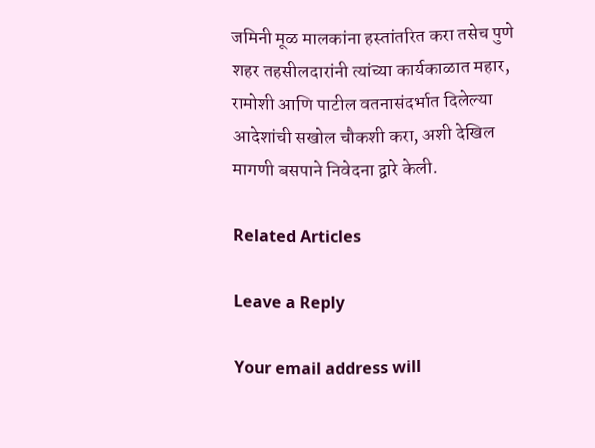जमिनी मूळ मालकांना हस्तांतरित करा तसेच पुणे शहर तहसीलदारांनी त्यांच्या कार्यकाळात महार, रामोशी आणि पाटील वतनासंदर्भात दिलेल्या आदेशांची सखोल चौकशी करा, अशी देखिल मागणी बसपाने निवेदना द्वारे केली.

Related Articles

Leave a Reply

Your email address will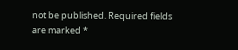not be published. Required fields are marked *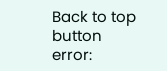Back to top button
error: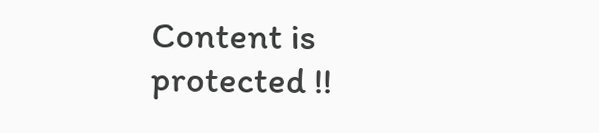Content is protected !!